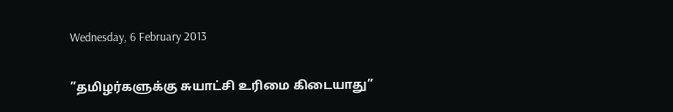Wednesday, 6 February 2013

”தமிழர்களுக்கு சுயாட்சி உரிமை கிடையாது”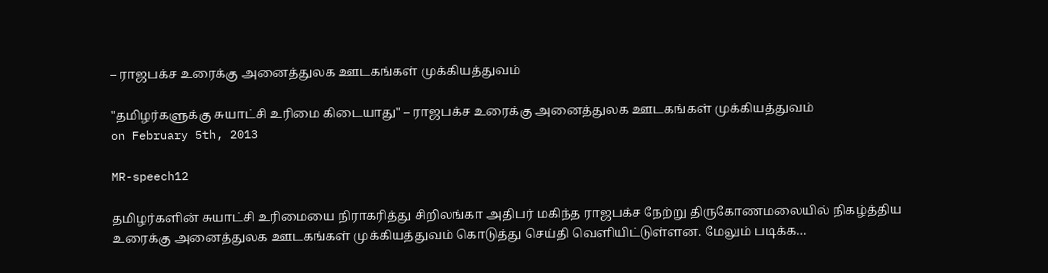– ராஜபக்ச உரைக்கு அனைத்துலக ஊடகங்கள் முக்கியத்துவம்

"தமிழர்களுக்கு சுயாட்சி உரிமை கிடையாது" – ராஜபக்ச உரைக்கு அனைத்துலக ஊடகங்கள் முக்கியத்துவம்
on February 5th, 2013

MR-speech12

தமிழர்களின் சுயாட்சி உரிமையை நிராகரித்து சிறிலங்கா அதிபர் மகிந்த ராஜபக்ச நேற்று திருகோணமலையில் நிகழ்த்திய உரைக்கு அனைத்துலக ஊடகங்கள் முக்கியத்துவம் கொடுத்து செய்தி வெளியிட்டுள்ளன. மேலும் படிக்க…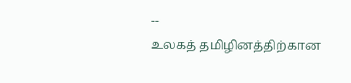--
உலகத் தமிழினத்திற்கான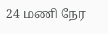24 மணி நேர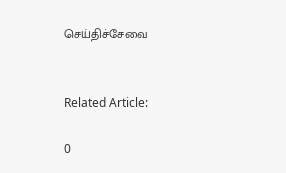செய்திச்சேவை


Related Article:

0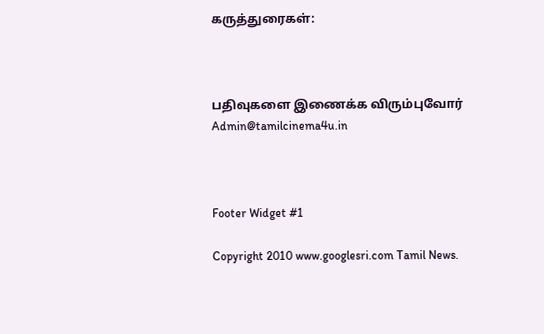கருத்துரைகள்:



பதிவுகளை இணைக்க விரும்புவோர் Admin@tamilcinema4u.in



Footer Widget #1

Copyright 2010 www.googlesri.com Tamil News.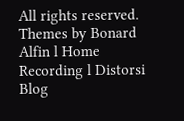All rights reserved.
Themes by Bonard Alfin l Home Recording l Distorsi Blog